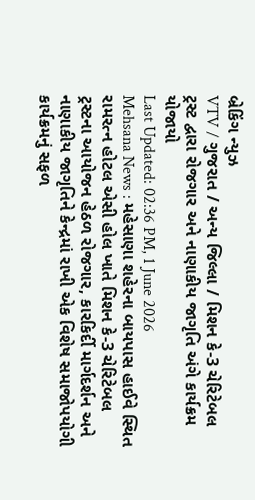બ્રેકિંગ ન્યુઝ
VTV / ગુજરાત / અન્ય જિલ્લા / મિશન કે-3 ચેરિટેબલ ટ્રસ્ટ દ્વારા રોજગાર અને નાણાકીય જાગૃતિ અંગે કાર્યક્રમ યોજાયો
Last Updated: 02:36 PM, 1 June 2026
Mehsana News : મહેસાણા શહેરના બાયપાસ હાઈવે સ્થિત રામરત્ન હોટલ એસી હોલ ખાતે મિશન કે-3 ચેરિટેબલ ટ્રસ્ટના આયોજન હેઠળ રોજગાર, કારકિર્દી માર્ગદર્શન અને નાણાકીય જાગૃતિને કેન્દ્રમાં રાખી એક વિશેષ સમાજોપયોગી કાર્યક્રમનું સફળ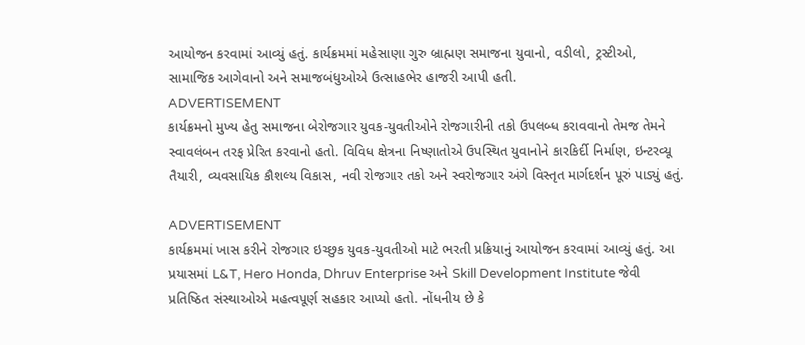આયોજન કરવામાં આવ્યું હતું. કાર્યક્રમમાં મહેસાણા ગુરુ બ્રાહ્મણ સમાજના યુવાનો, વડીલો, ટ્રસ્ટીઓ, સામાજિક આગેવાનો અને સમાજબંધુઓએ ઉત્સાહભેર હાજરી આપી હતી.
ADVERTISEMENT
કાર્યક્રમનો મુખ્ય હેતુ સમાજના બેરોજગાર યુવક-યુવતીઓને રોજગારીની તકો ઉપલબ્ધ કરાવવાનો તેમજ તેમને સ્વાવલંબન તરફ પ્રેરિત કરવાનો હતો. વિવિધ ક્ષેત્રના નિષ્ણાતોએ ઉપસ્થિત યુવાનોને કારકિર્દી નિર્માણ, ઇન્ટરવ્યૂ તૈયારી, વ્યવસાયિક કૌશલ્ય વિકાસ, નવી રોજગાર તકો અને સ્વરોજગાર અંગે વિસ્તૃત માર્ગદર્શન પૂરું પાડ્યું હતું.

ADVERTISEMENT
કાર્યક્રમમાં ખાસ કરીને રોજગાર ઇચ્છુક યુવક-યુવતીઓ માટે ભરતી પ્રક્રિયાનું આયોજન કરવામાં આવ્યું હતું. આ પ્રયાસમાં L&T, Hero Honda, Dhruv Enterprise અને Skill Development Institute જેવી પ્રતિષ્ઠિત સંસ્થાઓએ મહત્વપૂર્ણ સહકાર આપ્યો હતો. નોંધનીય છે કે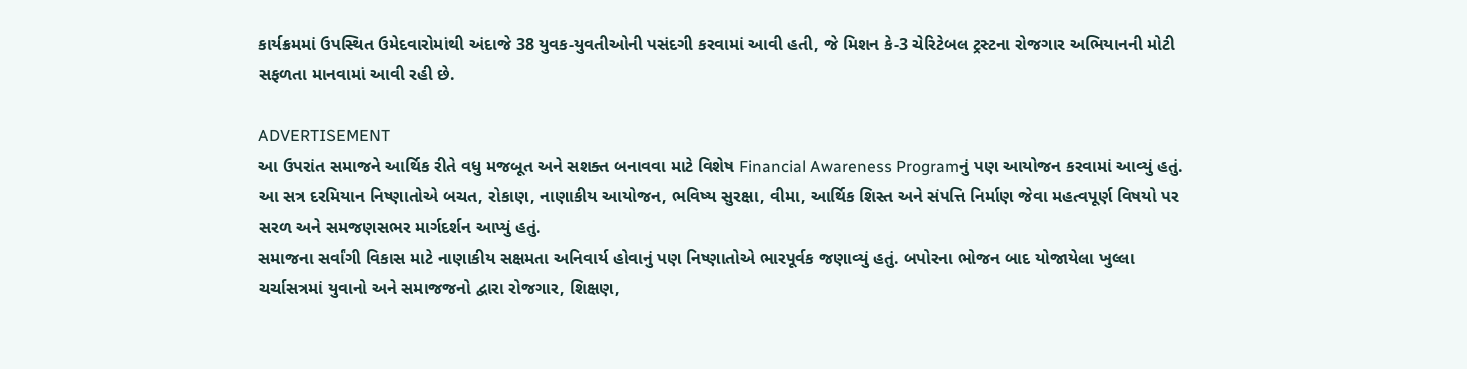કાર્યક્રમમાં ઉપસ્થિત ઉમેદવારોમાંથી અંદાજે 38 યુવક-યુવતીઓની પસંદગી કરવામાં આવી હતી, જે મિશન કે-3 ચેરિટેબલ ટ્રસ્ટના રોજગાર અભિયાનની મોટી સફળતા માનવામાં આવી રહી છે.

ADVERTISEMENT
આ ઉપરાંત સમાજને આર્થિક રીતે વધુ મજબૂત અને સશક્ત બનાવવા માટે વિશેષ Financial Awareness Programનું પણ આયોજન કરવામાં આવ્યું હતું. આ સત્ર દરમિયાન નિષ્ણાતોએ બચત, રોકાણ, નાણાકીય આયોજન, ભવિષ્ય સુરક્ષા, વીમા, આર્થિક શિસ્ત અને સંપત્તિ નિર્માણ જેવા મહત્વપૂર્ણ વિષયો પર સરળ અને સમજણસભર માર્ગદર્શન આપ્યું હતું.
સમાજના સર્વાંગી વિકાસ માટે નાણાકીય સક્ષમતા અનિવાર્ય હોવાનું પણ નિષ્ણાતોએ ભારપૂર્વક જણાવ્યું હતું. બપોરના ભોજન બાદ યોજાયેલા ખુલ્લા ચર્ચાસત્રમાં યુવાનો અને સમાજજનો દ્વારા રોજગાર, શિક્ષણ,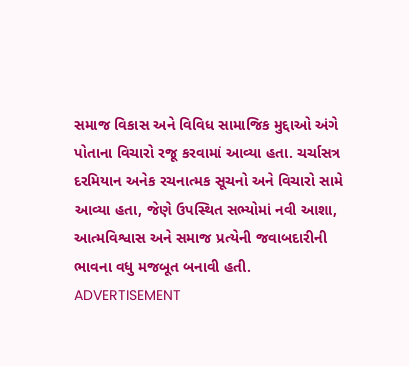સમાજ વિકાસ અને વિવિધ સામાજિક મુદ્દાઓ અંગે પોતાના વિચારો રજૂ કરવામાં આવ્યા હતા. ચર્ચાસત્ર દરમિયાન અનેક રચનાત્મક સૂચનો અને વિચારો સામે આવ્યા હતા, જેણે ઉપસ્થિત સભ્યોમાં નવી આશા, આત્મવિશ્વાસ અને સમાજ પ્રત્યેની જવાબદારીની ભાવના વધુ મજબૂત બનાવી હતી.
ADVERTISEMENT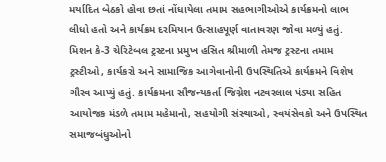મર્યાદિત બેઠકો હોવા છતાં નોંધાયેલા તમામ સહભાગીઓએ કાર્યક્રમનો લાભ લીધો હતો અને કાર્યક્રમ દરમિયાન ઉત્સાહપૂર્ણ વાતાવરણ જોવા મળ્યું હતું. મિશન કે-3 ચેરિટેબલ ટ્રસ્ટના પ્રમુખ હસિત શ્રીમાળી તેમજ ટ્રસ્ટના તમામ ટ્રસ્ટીઓ, કાર્યકરો અને સામાજિક આગેવાનોની ઉપસ્થિતિએ કાર્યક્રમને વિશેષ ગૌરવ આપ્યું હતું. કાર્યક્રમના સૌજન્યકર્તા જિગ્નેશ નટવરલાલ પંડ્યા સહિત આયોજક મંડળે તમામ મહેમાનો, સહયોગી સંસ્થાઓ, સ્વયંસેવકો અને ઉપસ્થિત સમાજબંધુઓનો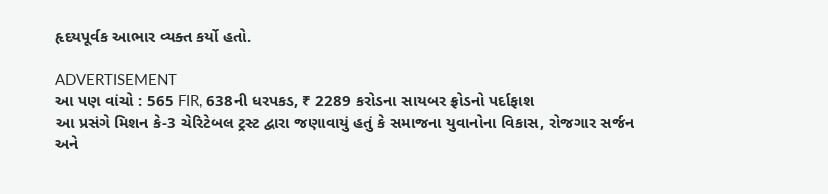હૃદયપૂર્વક આભાર વ્યક્ત કર્યો હતો.

ADVERTISEMENT
આ પણ વાંચો : 565 FIR, 638ની ધરપકડ, ₹ 2289 કરોડના સાયબર ફ્રોડનો પર્દાફાશ
આ પ્રસંગે મિશન કે-3 ચેરિટેબલ ટ્રસ્ટ દ્વારા જણાવાયું હતું કે સમાજના યુવાનોના વિકાસ, રોજગાર સર્જન અને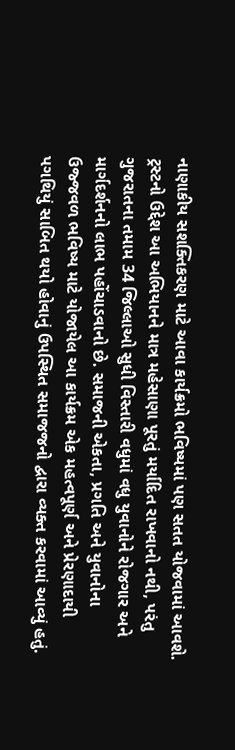નાણાકીય સશક્તિકરણ માટે આવા કાર્યક્રમો ભવિષ્યમાં પણ સતત યોજવામાં આવશે. ટ્રસ્ટનો ઉદ્દેશ આ અભિયાનને માત્ર મહેસાણા પૂરતું મર્યાદિત રાખવાનો નથી, પરંતુ ગુજરાતના તમામ 34 જિલ્લાઓ સુધી વિસ્તારી વધુમાં વધુ યુવાનોને રોજગાર અને માર્ગદર્શનનો લાભ પહોંચાડવાનો છે. સમાજની એકતા, પ્રગતિ અને યુવાનોના ઉજ્જવળ ભવિષ્ય માટે યોજાયેલ આ કાર્યક્રમ એક મહત્વપૂર્ણ અને પ્રેરણાદાયી પગથિયું સાબિત થયો હોવાનું ઉપસ્થિત સમાજજનો દ્વારા વ્યક્ત કરવામાં આવ્યું હતું.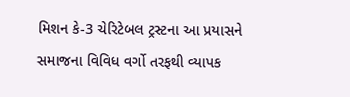મિશન કે-3 ચેરિટેબલ ટ્રસ્ટના આ પ્રયાસને સમાજના વિવિધ વર્ગો તરફથી વ્યાપક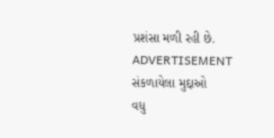પ્રશંસા મળી રહી છે.
ADVERTISEMENT
સંકળાયેલા મુદ્દાઓ
વધુ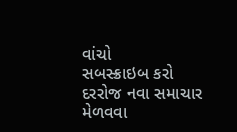વાંચો
સબસ્ક્રાઇબ કરો
દરરોજ નવા સમાચાર મેળવવા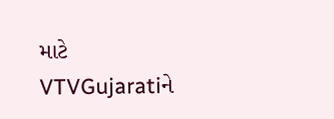માટે VTVGujaratiને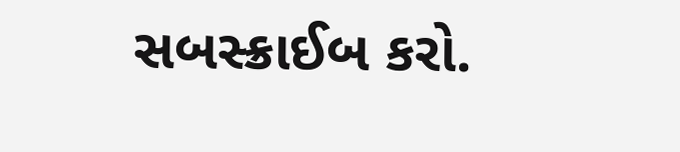સબસ્ક્રાઈબ કરો.